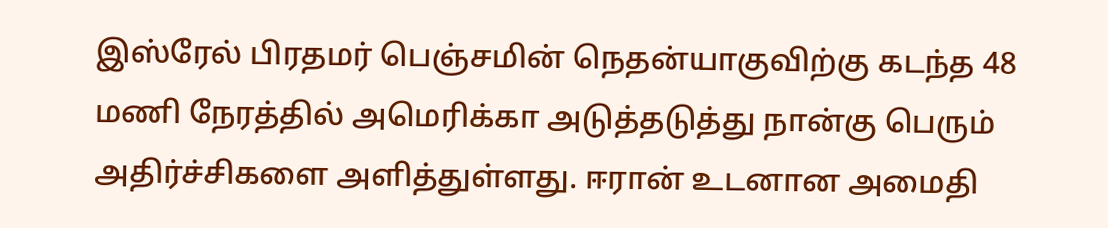இஸ்ரேல் பிரதமர் பெஞ்சமின் நெதன்யாகுவிற்கு கடந்த 48 மணி நேரத்தில் அமெரிக்கா அடுத்தடுத்து நான்கு பெரும் அதிர்ச்சிகளை அளித்துள்ளது. ஈரான் உடனான அமைதி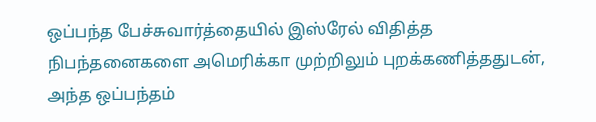ஒப்பந்த பேச்சுவார்த்தையில் இஸ்ரேல் விதித்த நிபந்தனைகளை அமெரிக்கா முற்றிலும் புறக்கணித்ததுடன், அந்த ஒப்பந்தம்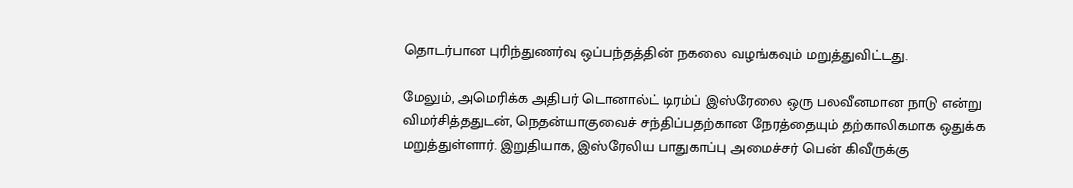தொடர்பான புரிந்துணர்வு ஒப்பந்தத்தின் நகலை வழங்கவும் மறுத்துவிட்டது.

மேலும், அமெரிக்க அதிபர் டொனால்ட் டிரம்ப் இஸ்ரேலை ஒரு பலவீனமான நாடு என்று விமர்சித்ததுடன், நெதன்யாகுவைச் சந்திப்பதற்கான நேரத்தையும் தற்காலிகமாக ஒதுக்க மறுத்துள்ளார். இறுதியாக, இஸ்ரேலிய பாதுகாப்பு அமைச்சர் பென் கிவீருக்கு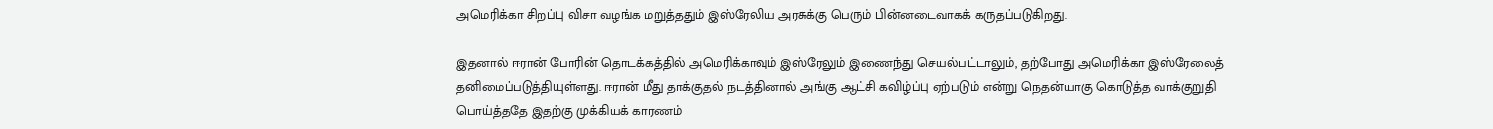அமெரிக்கா சிறப்பு விசா வழங்க மறுத்ததும் இஸ்ரேலிய அரசுக்கு பெரும் பின்னடைவாகக் கருதப்படுகிறது.

இதனால் ஈரான் போரின் தொடக்கத்தில் அமெரிக்காவும் இஸ்ரேலும் இணைந்து செயல்பட்டாலும், தற்போது அமெரிக்கா இஸ்ரேலைத் தனிமைப்படுத்தியுள்ளது. ஈரான் மீது தாக்குதல் நடத்தினால் அங்கு ஆட்சி கவிழ்ப்பு ஏற்படும் என்று நெதன்யாகு கொடுத்த வாக்குறுதி பொய்த்ததே இதற்கு முக்கியக் காரணம்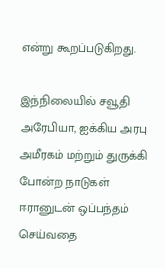என்று கூறப்படுகிறது.

இந்நிலையில் சவூதி அரேபியா, ஐக்கிய அரபு அமீரகம் மற்றும் துருக்கி போன்ற நாடுகள் ஈரானுடன் ஒப்பந்தம் செய்வதை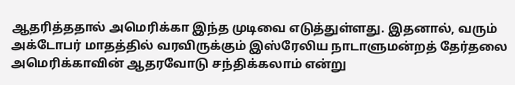ஆதரித்ததால் அமெரிக்கா இந்த முடிவை எடுத்துள்ளது. இதனால், வரும் அக்டோபர் மாதத்தில் வரவிருக்கும் இஸ்ரேலிய நாடாளுமன்றத் தேர்தலை அமெரிக்காவின் ஆதரவோடு சந்திக்கலாம் என்று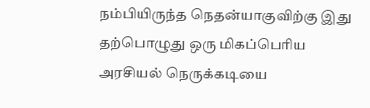நம்பியிருந்த நெதன்யாகுவிற்கு இது தற்பொழுது ஒரு மிகப்பெரிய அரசியல் நெருக்கடியை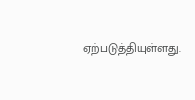ஏற்படுத்தியுள்ளது.